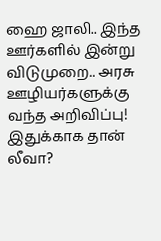ஹை ஜாலி.. இந்த ஊர்களில் இன்று விடுமுறை.. அரசு ஊழியர்களுக்கு வந்த அறிவிப்பு! இதுக்காக தான் லீவா?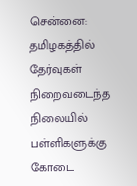சென்னை: தமிழகத்தில் தேர்வுகள் நிறைவடைந்த நிலையில் பள்ளிகளுக்கு கோடை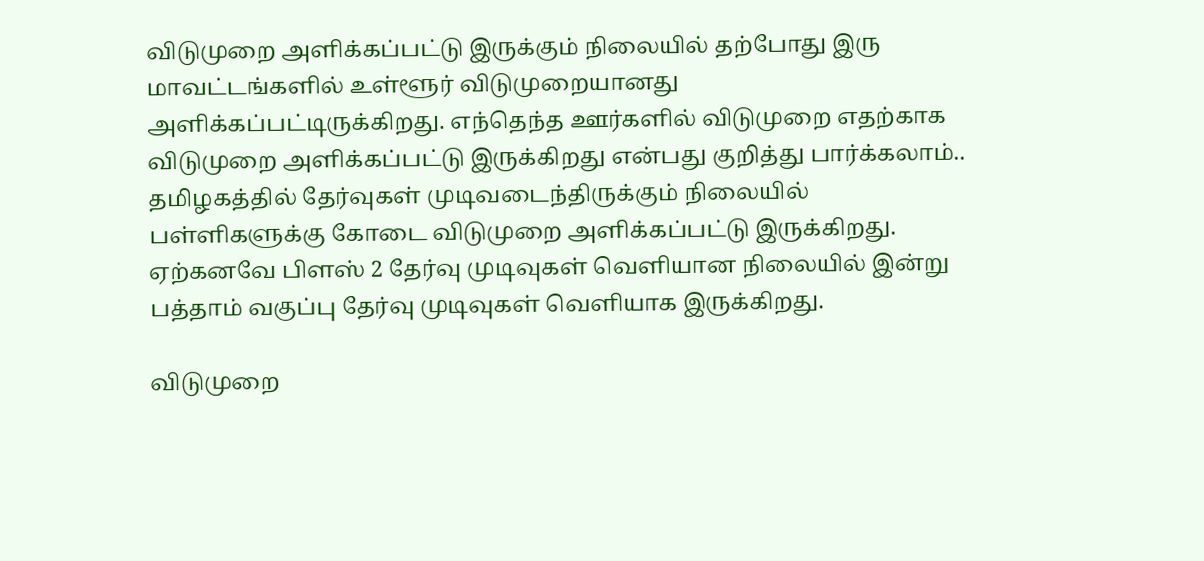விடுமுறை அளிக்கப்பட்டு இருக்கும் நிலையில் தற்போது இரு மாவட்டங்களில் உள்ளூர் விடுமுறையானது அளிக்கப்பட்டிருக்கிறது. எந்தெந்த ஊர்களில் விடுமுறை எதற்காக விடுமுறை அளிக்கப்பட்டு இருக்கிறது என்பது குறித்து பார்க்கலாம்..
தமிழகத்தில் தேர்வுகள் முடிவடைந்திருக்கும் நிலையில் பள்ளிகளுக்கு கோடை விடுமுறை அளிக்கப்பட்டு இருக்கிறது. ஏற்கனவே பிளஸ் 2 தேர்வு முடிவுகள் வெளியான நிலையில் இன்று பத்தாம் வகுப்பு தேர்வு முடிவுகள் வெளியாக இருக்கிறது.

விடுமுறை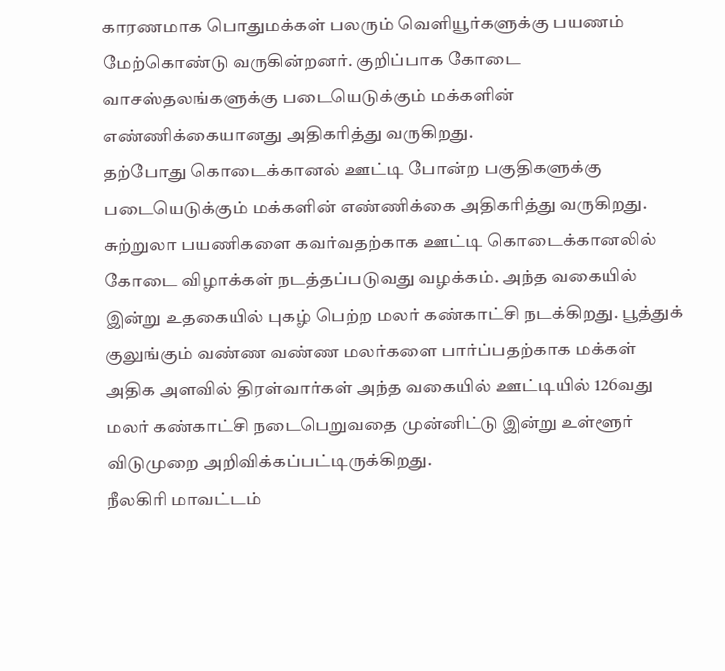காரணமாக பொதுமக்கள் பலரும் வெளியூர்களுக்கு பயணம் மேற்கொண்டு வருகின்றனர். குறிப்பாக கோடை வாசஸ்தலங்களுக்கு படையெடுக்கும் மக்களின் எண்ணிக்கையானது அதிகரித்து வருகிறது.
தற்போது கொடைக்கானல் ஊட்டி போன்ற பகுதிகளுக்கு படையெடுக்கும் மக்களின் எண்ணிக்கை அதிகரித்து வருகிறது. சுற்றுலா பயணிகளை கவர்வதற்காக ஊட்டி கொடைக்கானலில் கோடை விழாக்கள் நடத்தப்படுவது வழக்கம். அந்த வகையில் இன்று உதகையில் புகழ் பெற்ற மலர் கண்காட்சி நடக்கிறது. பூத்துக் குலுங்கும் வண்ண வண்ண மலர்களை பார்ப்பதற்காக மக்கள் அதிக அளவில் திரள்வார்கள் அந்த வகையில் ஊட்டியில் 126வது மலர் கண்காட்சி நடைபெறுவதை முன்னிட்டு இன்று உள்ளூர் விடுமுறை அறிவிக்கப்பட்டிருக்கிறது.
நீலகிரி மாவட்டம்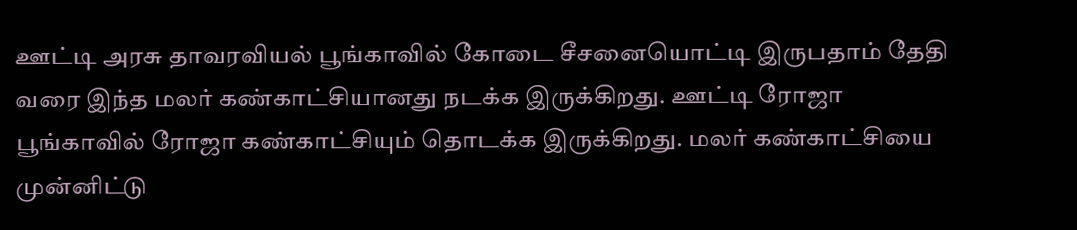ஊட்டி அரசு தாவரவியல் பூங்காவில் கோடை சீசனையொட்டி இருபதாம் தேதி வரை இந்த மலர் கண்காட்சியானது நடக்க இருக்கிறது. ஊட்டி ரோஜா பூங்காவில் ரோஜா கண்காட்சியும் தொடக்க இருக்கிறது. மலர் கண்காட்சியை முன்னிட்டு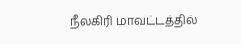நீலகிரி மாவட்டத்தில்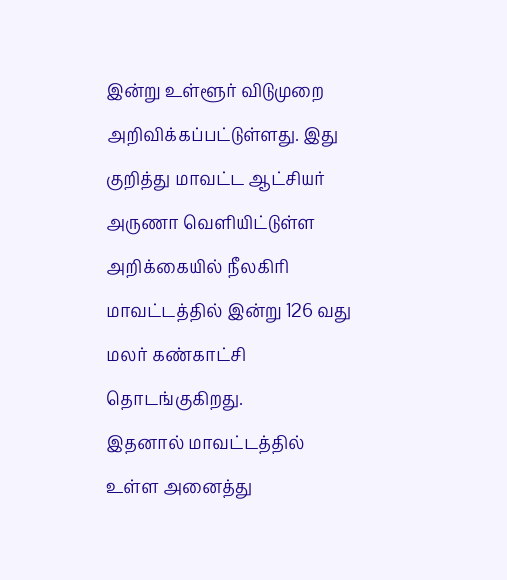இன்று உள்ளூர் விடுமுறை அறிவிக்கப்பட்டுள்ளது. இது குறித்து மாவட்ட ஆட்சியர் அருணா வெளியிட்டுள்ள அறிக்கையில் நீலகிரி மாவட்டத்தில் இன்று 126 வது மலர் கண்காட்சி தொடங்குகிறது.
இதனால் மாவட்டத்தில் உள்ள அனைத்து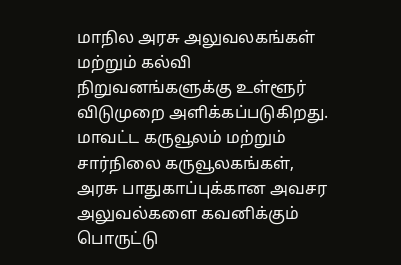மாநில அரசு அலுவலகங்கள் மற்றும் கல்வி நிறுவனங்களுக்கு உள்ளூர் விடுமுறை அளிக்கப்படுகிறது. மாவட்ட கருவூலம் மற்றும் சார்நிலை கருவூலகங்கள், அரசு பாதுகாப்புக்கான அவசர அலுவல்களை கவனிக்கும் பொருட்டு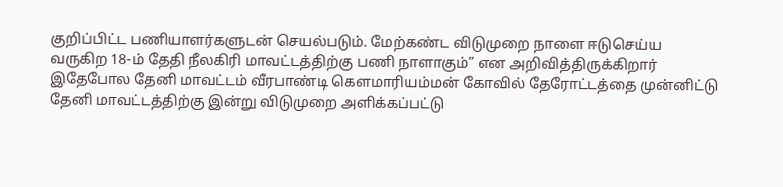குறிப்பிட்ட பணியாளர்களுடன் செயல்படும். மேற்கண்ட விடுமுறை நாளை ஈடுசெய்ய வருகிற 18-ம் தேதி நீலகிரி மாவட்டத்திற்கு பணி நாளாகும்” என அறிவித்திருக்கிறார்
இதேபோல தேனி மாவட்டம் வீரபாண்டி கௌமாரியம்மன் கோவில் தேரோட்டத்தை முன்னிட்டு தேனி மாவட்டத்திற்கு இன்று விடுமுறை அளிக்கப்பட்டு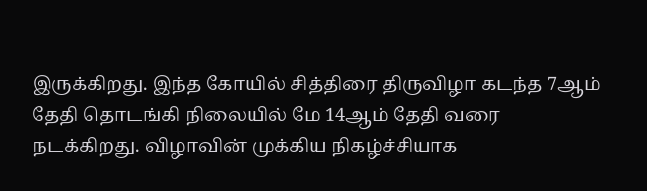இருக்கிறது. இந்த கோயில் சித்திரை திருவிழா கடந்த 7ஆம் தேதி தொடங்கி நிலையில் மே 14ஆம் தேதி வரை நடக்கிறது. விழாவின் முக்கிய நிகழ்ச்சியாக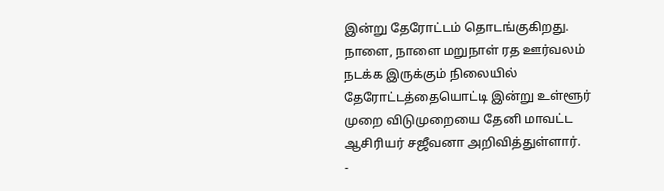இன்று தேரோட்டம் தொடங்குகிறது. நாளை, நாளை மறுநாள் ரத ஊர்வலம் நடக்க இருக்கும் நிலையில் தேரோட்டத்தையொட்டி இன்று உள்ளூர் முறை விடுமுறையை தேனி மாவட்ட ஆசிரியர் சஜீவனா அறிவித்துள்ளார்.
-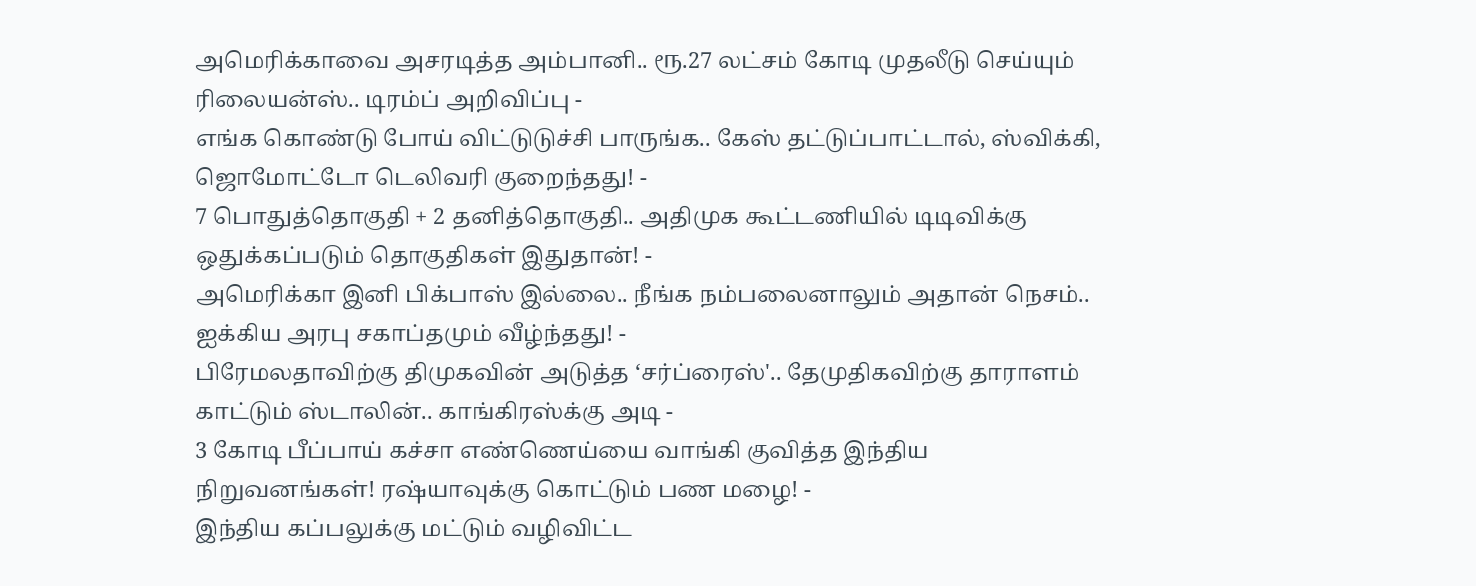அமெரிக்காவை அசரடித்த அம்பானி.. ரூ.27 லட்சம் கோடி முதலீடு செய்யும் ரிலையன்ஸ்.. டிரம்ப் அறிவிப்பு -
எங்க கொண்டு போய் விட்டுடுச்சி பாருங்க.. கேஸ் தட்டுப்பாட்டால், ஸ்விக்கி, ஜொமோட்டோ டெலிவரி குறைந்தது! -
7 பொதுத்தொகுதி + 2 தனித்தொகுதி.. அதிமுக கூட்டணியில் டிடிவிக்கு ஒதுக்கப்படும் தொகுதிகள் இதுதான்! -
அமெரிக்கா இனி பிக்பாஸ் இல்லை.. நீங்க நம்பலைனாலும் அதான் நெசம்.. ஐக்கிய அரபு சகாப்தமும் வீழ்ந்தது! -
பிரேமலதாவிற்கு திமுகவின் அடுத்த ‘சர்ப்ரைஸ்'.. தேமுதிகவிற்கு தாராளம் காட்டும் ஸ்டாலின்.. காங்கிரஸ்க்கு அடி -
3 கோடி பீப்பாய் கச்சா எண்ணெய்யை வாங்கி குவித்த இந்திய நிறுவனங்கள்! ரஷ்யாவுக்கு கொட்டும் பண மழை! -
இந்திய கப்பலுக்கு மட்டும் வழிவிட்ட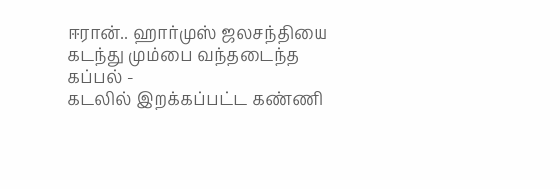ஈரான்.. ஹார்முஸ் ஜலசந்தியை கடந்து மும்பை வந்தடைந்த கப்பல் -
கடலில் இறக்கப்பட்ட கண்ணி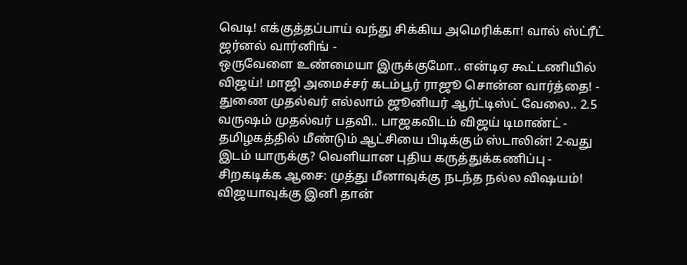வெடி! எக்குத்தப்பாய் வந்து சிக்கிய அமெரிக்கா! வால் ஸ்ட்ரீட் ஜர்னல் வார்னிங் -
ஒருவேளை உண்மையா இருக்குமோ.. என்டிஏ கூட்டணியில் விஜய்! மாஜி அமைச்சர் கடம்பூர் ராஜூ சொன்ன வார்த்தை! -
துணை முதல்வர் எல்லாம் ஜூனியர் ஆர்ட்டிஸ்ட் வேலை.. 2.5 வருஷம் முதல்வர் பதவி.. பாஜகவிடம் விஜய் டிமாண்ட் -
தமிழகத்தில் மீண்டும் ஆட்சியை பிடிக்கும் ஸ்டாலின்! 2-வது இடம் யாருக்கு? வெளியான புதிய கருத்துக்கணிப்பு -
சிறகடிக்க ஆசை: முத்து மீனாவுக்கு நடந்த நல்ல விஷயம்! விஜயாவுக்கு இனி தான்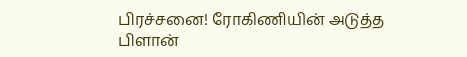பிரச்சனை! ரோகிணியின் அடுத்த பிளான்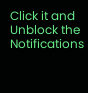Click it and Unblock the Notifications